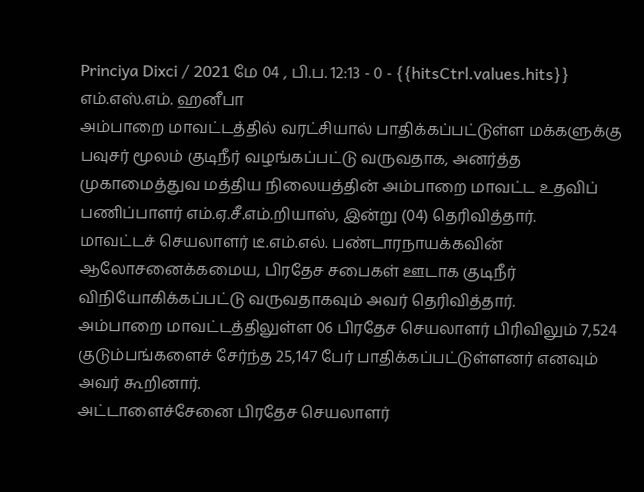Princiya Dixci / 2021 மே 04 , பி.ப. 12:13 - 0 - {{hitsCtrl.values.hits}}
எம்.எஸ்.எம். ஹனீபா
அம்பாறை மாவட்டத்தில் வரட்சியால் பாதிக்கப்பட்டுள்ள மக்களுக்கு பவுசர் மூலம் குடிநீர் வழங்கப்பட்டு வருவதாக, அனர்த்த முகாமைத்துவ மத்திய நிலையத்தின் அம்பாறை மாவட்ட உதவிப் பணிப்பாளர் எம்.ஏ.சீ.எம்.றியாஸ், இன்று (04) தெரிவித்தார்.
மாவட்டச் செயலாளர் டீ.எம்.எல். பண்டாரநாயக்கவின் ஆலோசனைக்கமைய, பிரதேச சபைகள் ஊடாக குடிநீர் விநியோகிக்கப்பட்டு வருவதாகவும் அவர் தெரிவித்தார்.
அம்பாறை மாவட்டத்திலுள்ள 06 பிரதேச செயலாளர் பிரிவிலும் 7,524 குடும்பங்களைச் சேர்ந்த 25,147 பேர் பாதிக்கப்பட்டுள்ளனர் எனவும் அவர் கூறினார்.
அட்டாளைச்சேனை பிரதேச செயலாளர்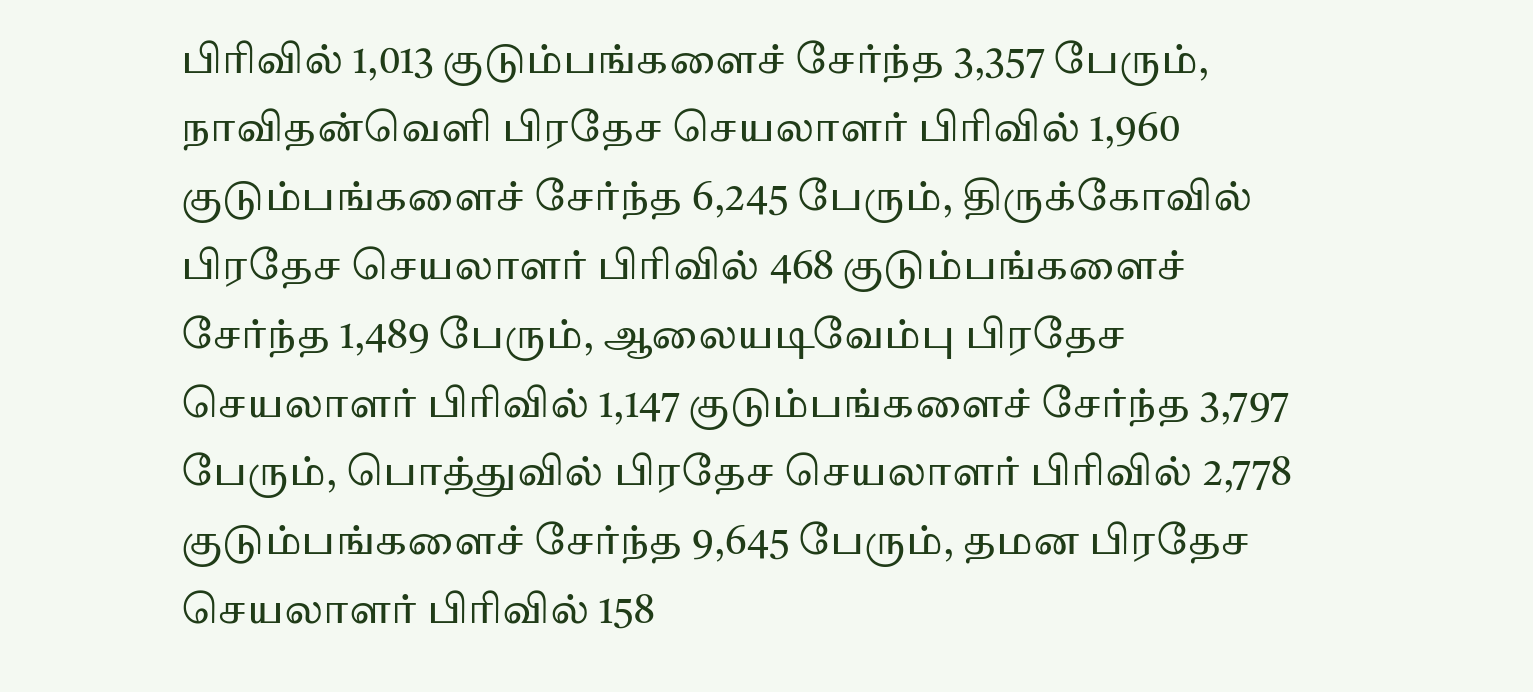பிரிவில் 1,013 குடும்பங்களைச் சேர்ந்த 3,357 பேரும், நாவிதன்வெளி பிரதேச செயலாளர் பிரிவில் 1,960 குடும்பங்களைச் சேர்ந்த 6,245 பேரும், திருக்கோவில் பிரதேச செயலாளர் பிரிவில் 468 குடும்பங்களைச் சேர்ந்த 1,489 பேரும், ஆலையடிவேம்பு பிரதேச செயலாளர் பிரிவில் 1,147 குடும்பங்களைச் சேர்ந்த 3,797 பேரும், பொத்துவில் பிரதேச செயலாளர் பிரிவில் 2,778 குடும்பங்களைச் சேர்ந்த 9,645 பேரும், தமன பிரதேச செயலாளர் பிரிவில் 158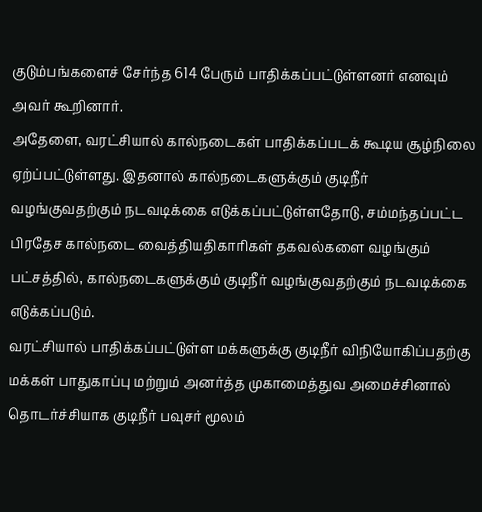குடும்பங்களைச் சேர்ந்த 614 பேரும் பாதிக்கப்பட்டுள்ளனர் எனவும் அவர் கூறினார்.
அதேளை, வரட்சியால் கால்நடைகள் பாதிக்கப்படக் கூடிய சூழ்நிலை ஏற்ப்பட்டுள்ளது. இதனால் கால்நடைகளுக்கும் குடிநீர் வழங்குவதற்கும் நடவடிக்கை எடுக்கப்பட்டுள்ளதோடு, சம்மந்தப்பட்ட பிரதேச கால்நடை வைத்தியதிகாரிகள் தகவல்களை வழங்கும் பட்சத்தில், கால்நடைகளுக்கும் குடிநீர் வழங்குவதற்கும் நடவடிக்கை எடுக்கப்படும்.
வரட்சியால் பாதிக்கப்பட்டுள்ள மக்களுக்கு குடிநீர் விநியோகிப்பதற்கு மக்கள் பாதுகாப்பு மற்றும் அனர்த்த முகாமைத்துவ அமைச்சினால் தொடர்ச்சியாக குடிநீர் பவுசர் மூலம்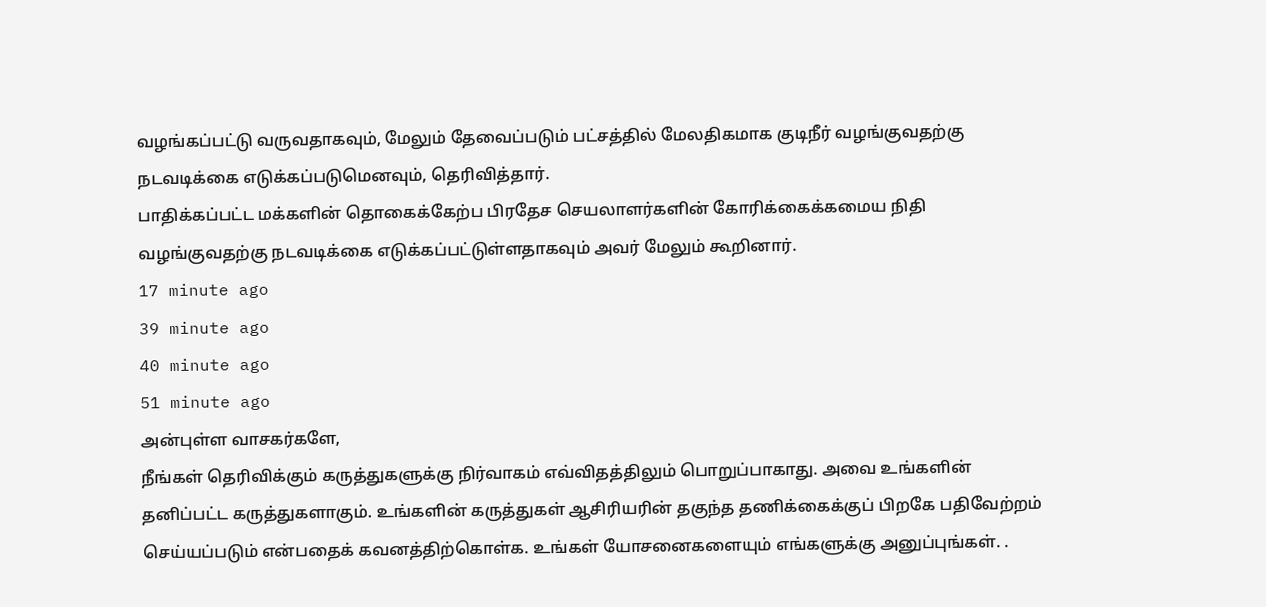வழங்கப்பட்டு வருவதாகவும், மேலும் தேவைப்படும் பட்சத்தில் மேலதிகமாக குடிநீர் வழங்குவதற்கு நடவடிக்கை எடுக்கப்படுமெனவும், தெரிவித்தார்.
பாதிக்கப்பட்ட மக்களின் தொகைக்கேற்ப பிரதேச செயலாளர்களின் கோரிக்கைக்கமைய நிதி வழங்குவதற்கு நடவடிக்கை எடுக்கப்பட்டுள்ளதாகவும் அவர் மேலும் கூறினார்.
17 minute ago
39 minute ago
40 minute ago
51 minute ago
அன்புள்ள வாசகர்களே,
நீங்கள் தெரிவிக்கும் கருத்துகளுக்கு நிர்வாகம் எவ்விதத்திலும் பொறுப்பாகாது. அவை உங்களின் தனிப்பட்ட கருத்துகளாகும். உங்களின் கருத்துகள் ஆசிரியரின் தகுந்த தணிக்கைக்குப் பிறகே பதிவேற்றம் செய்யப்படும் என்பதைக் கவனத்திற்கொள்க. உங்கள் யோசனைகளையும் எங்களுக்கு அனுப்புங்கள். .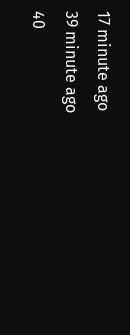17 minute ago
39 minute ago
40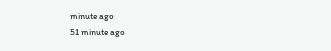minute ago
51 minute ago